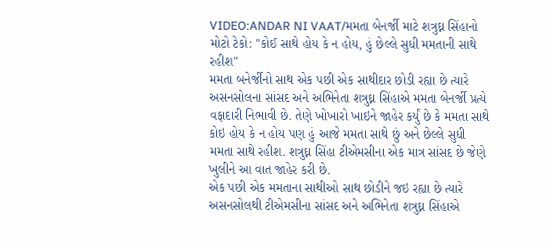VIDEO:ANDAR NI VAAT/મમતા બેનર્જી માટે શત્રુઘ્ન સિંહાનો મોટો ટેકો: "કોઈ સાથે હોય કે ન હોય, હું છેલ્લે સુધી મમતાની સાથે રહીશ"
મમતા બનેર્જીનો સાથ એક પછી એક સાથીદાર છોડી રહ્યા છે ત્યારે અસનસોલના સાંસદ અને અભિનેતા શત્રુઘ્ન સિંહાએ મમતા બેનર્જી પ્રત્યે વફાદારી નિભાવી છે. તેણે ખોખારો ખાઇને જાહેર કર્યું છે કે મમતા સાથે કોઇ હોય કે ન હોય પણ હું આજે મમતા સાથે છું અને છેલ્લે સુધી મમતા સાથે રહીશ. શત્રુઘ્ન સિંહા ટીએમસીના એક માત્ર સાંસદ છે જેણે ખુલીને આ વાત જાહેર કરી છે.
એક પછી એક મમતાના સાથીઓ સાથ છોડીને જઇ રહ્યા છે ત્યારે અસનસોલથી ટીએમસીના સાંસદ અને અભિનેતા શત્રુઘ્ન સિંહાએ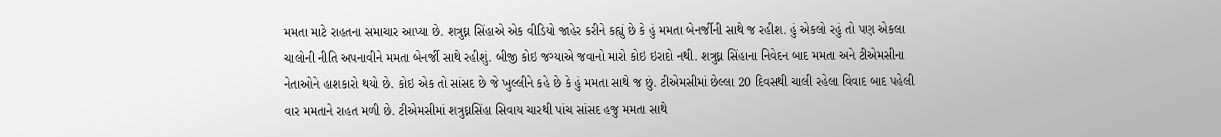મમતા માટે રાહતના સમાચાર આપ્યા છે. શત્રુઘ્ન સિંહાએ એક વીડિયો જાહેર કરીને કહ્યું છે કે હું મમતા બેનર્જીની સાથે જ રહીશ. હું એકલો રહું તો પણ એકલા ચાલોની નીતિ અપનાવીને મમતા બેનર્જી સાથે રહીશું. બીજી કોઇ જગ્યાએ જવાનો મારો કોઇ ઇરાદો નથી. શત્રુઘ્ન સિંહાના નિવેદન બાદ મમતા અને ટીએમસીના નેતાઓને હાશકારો થયો છે. કોઇ એક તો સાંસદ છે જે ખુલ્લીને કહે છે કે હું મમતા સાથે જ છું. ટીએમસીમાં છેલ્લા 20 દિવસથી ચાલી રહેલા વિવાદ બાદ પહેલી વાર મમતાને રાહત મળી છે. ટીએમસીમાં શત્રુઘ્નસિંહા સિવાય ચારથી પાંચ સાંસદ હજુ મમતા સાથે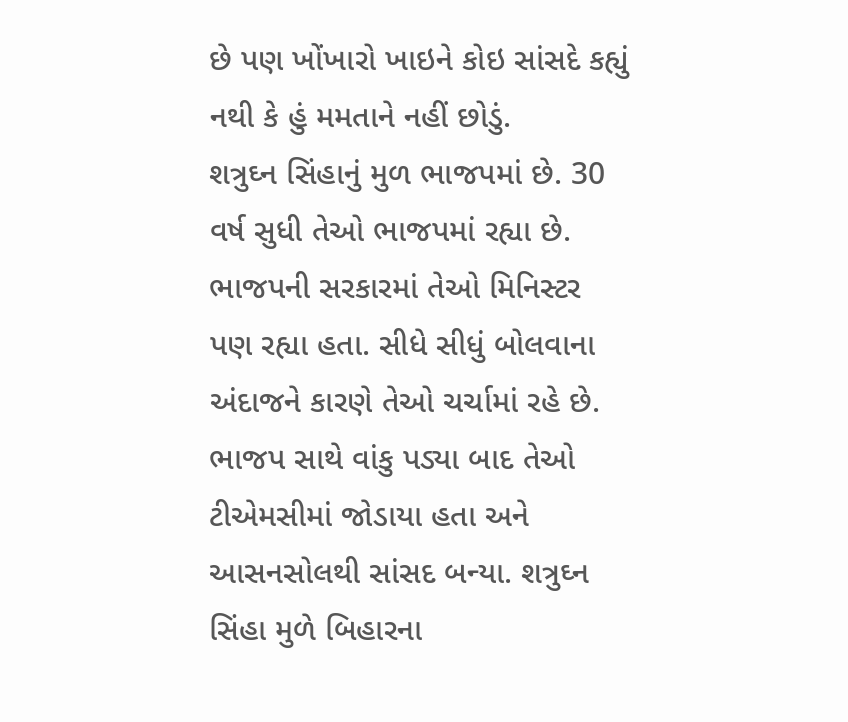છે પણ ખોંખારો ખાઇને કોઇ સાંસદે કહ્યું નથી કે હું મમતાને નહીં છોડું.
શત્રુઘ્ન સિંહાનું મુળ ભાજપમાં છે. 30 વર્ષ સુધી તેઓ ભાજપમાં રહ્યા છે. ભાજપની સરકારમાં તેઓ મિનિસ્ટર પણ રહ્યા હતા. સીધે સીધું બોલવાના અંદાજને કારણે તેઓ ચર્ચામાં રહે છે. ભાજપ સાથે વાંકુ પડ્યા બાદ તેઓ ટીએમસીમાં જોડાયા હતા અને આસનસોલથી સાંસદ બન્યા. શત્રુઘ્ન સિંહા મુળે બિહારના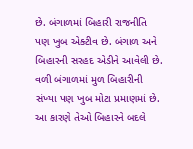છે. બંગાળમાં બિહારી રાજનીતિ પણ ખુબ એક્ટીવ છે. બંગાળ અને બિહારની સરહદ એડીને આવેલી છે. વળી બંગાળમાં મુળ બિહારીની સંખ્યા પણ ખુબ મોટા પ્રમાણમાં છે. આ કારણે તેઓ બિહારને બદલે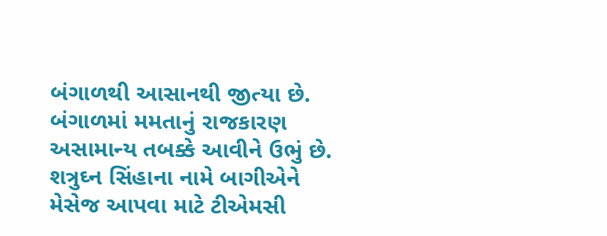બંગાળથી આસાનથી જીત્યા છે. બંગાળમાં મમતાનું રાજકારણ અસામાન્ય તબક્કે આવીને ઉભું છે. શત્રુઘ્ન સિંહાના નામે બાગીએને મેસેજ આપવા માટે ટીએમસી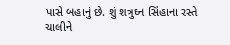પાસે બહાનું છે. શું શત્રુઘ્ન સિંહાના રસ્તે ચાલીને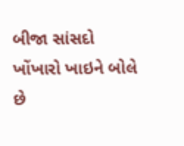બીજા સાંસદો ખોંખારો ખાઇને બોલે છે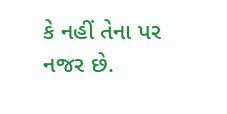કે નહીં તેના પર નજર છે.